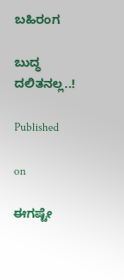ಬಹಿರಂಗ

ಬುದ್ಧ ದಲಿತನಲ್ಲ..!

Published

on

ಈಗಷ್ಟೇ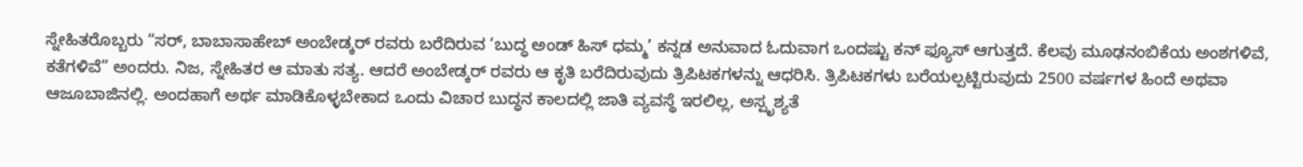ಸ್ನೇಹಿತರೊಬ್ಬರು “ಸರ್, ಬಾಬಾಸಾಹೇಬ್ ಅಂಬೇಡ್ಕರ್ ರವರು ಬರೆದಿರುವ ‘ಬುದ್ಧ ಅಂಡ್ ಹಿಸ್ ಧಮ್ಮ’ ಕನ್ನಡ ಅನುವಾದ ಓದುವಾಗ ಒಂದಷ್ಟು ಕನ್ ಫ್ಯೂಸ್ ಆಗುತ್ತದೆ. ಕೆಲವು ಮೂಢನಂಬಿಕೆಯ ಅಂಶಗಳಿವೆ, ಕತೆಗಳಿವೆ” ಅಂದರು. ನಿಜ, ಸ್ನೇಹಿತರ ಆ ಮಾತು ಸತ್ಯ. ಆದರೆ ಅಂಬೇಡ್ಕರ್ ರವರು ಆ ಕೃತಿ ಬರೆದಿರುವುದು ತ್ರಿಪಿಟಕಗಳನ್ನು ಆಧರಿಸಿ. ತ್ರಿಪಿಟಕಗಳು ಬರೆಯಲ್ಪಟ್ಟಿರುವುದು 2500 ವರ್ಷಗಳ ಹಿಂದೆ ಅಥವಾ ಆಜೂಬಾಜಿನಲ್ಲಿ. ಅಂದಹಾಗೆ ಅರ್ಥ ಮಾಡಿಕೊಳ್ಳಬೇಕಾದ ಒಂದು ವಿಚಾರ ಬುದ್ಧನ ಕಾಲದಲ್ಲಿ ಜಾತಿ ವ್ಯವಸ್ಥೆ ಇರಲಿಲ್ಲ, ಅಸ್ಪೃಶ್ಯತೆ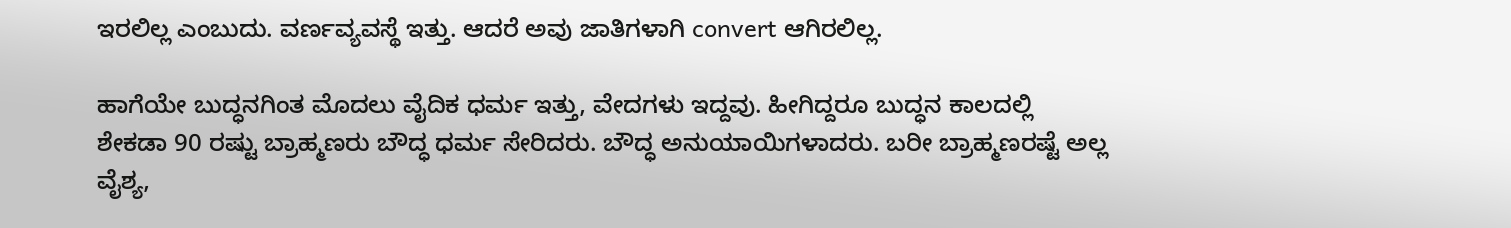ಇರಲಿಲ್ಲ ಎಂಬುದು. ವರ್ಣವ್ಯವಸ್ಥೆ ಇತ್ತು. ಆದರೆ ಅವು ಜಾತಿಗಳಾಗಿ convert ಆಗಿರಲಿಲ್ಲ.

ಹಾಗೆಯೇ ಬುದ್ಧನಗಿಂತ ಮೊದಲು ವೈದಿಕ ಧರ್ಮ ಇತ್ತು, ವೇದಗಳು ಇದ್ದವು. ಹೀಗಿದ್ದರೂ ಬುದ್ಧನ ಕಾಲದಲ್ಲಿ ಶೇಕಡಾ 90 ರಷ್ಟು ಬ್ರಾಹ್ಮಣರು ಬೌದ್ಧ ಧರ್ಮ ಸೇರಿದರು. ಬೌದ್ಧ ಅನುಯಾಯಿಗಳಾದರು. ಬರೀ ಬ್ರಾಹ್ಮಣರಷ್ಟೆ ಅಲ್ಲ ವೈಶ್ಯ,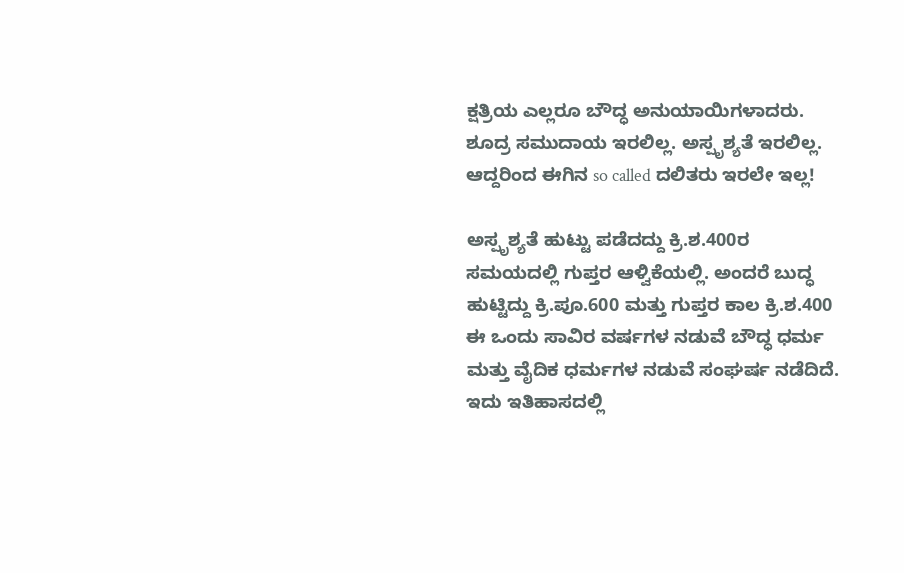ಕ್ಷತ್ರಿಯ ಎಲ್ಲರೂ ಬೌದ್ಧ ಅನುಯಾಯಿಗಳಾದರು. ಶೂದ್ರ ಸಮುದಾಯ ಇರಲಿಲ್ಲ. ಅಸ್ಪೃಶ್ಯತೆ ಇರಲಿಲ್ಲ. ಆದ್ದರಿಂದ ಈಗಿನ so called ದಲಿತರು ಇರಲೇ ಇಲ್ಲ!

ಅಸ್ಪೃಶ್ಯತೆ ಹುಟ್ಟು ಪಡೆದದ್ದು ಕ್ರಿ.ಶ.400ರ ಸಮಯದಲ್ಲಿ ಗುಪ್ತರ ಆಳ್ವಿಕೆಯಲ್ಲಿ. ಅಂದರೆ ಬುದ್ಧ ಹುಟ್ಟಿದ್ದು ಕ್ರಿ.ಪೂ.600 ಮತ್ತು ಗುಪ್ತರ ಕಾಲ ಕ್ರಿ.ಶ.400 ಈ ಒಂದು ಸಾವಿರ ವರ್ಷಗಳ ನಡುವೆ ಬೌದ್ಧ ಧರ್ಮ ಮತ್ತು ವೈದಿಕ ಧರ್ಮಗಳ ನಡುವೆ ಸಂಘರ್ಷ ನಡೆದಿದೆ. ಇದು ಇತಿಹಾಸದಲ್ಲಿ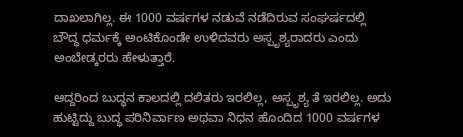ದಾಖಲಾಗಿಲ್ಲ. ಈ 1000 ವರ್ಷಗಳ ನಡುವೆ ನಡೆದಿರುವ ಸಂಘರ್ಷದಲ್ಲಿ
ಬೌದ್ಧ ಧರ್ಮಕ್ಕೆ ಅಂಟಿಕೊಂಡೇ ಉಳಿದವರು ಅಸ್ಪೃಶ್ಯರಾದರು ಎಂದು ಅಂಬೇಡ್ಕರರು ಹೇಳುತ್ತಾರೆ.

ಆದ್ದರಿಂದ ಬುದ್ಧನ ಕಾಲದಲ್ಲಿ ದಲಿತರು ಇರಲಿಲ್ಲ, ಅಸ್ಪೃಶ್ಯ ತೆ ಇರಲಿಲ್ಲ. ಅದು ಹುಟ್ಟಿದ್ದು ಬುದ್ಧ ಪರಿನಿರ್ವಾಣ ಅಥವಾ ನಿಧನ ಹೊಂದಿದ 1000 ವರ್ಷಗಳ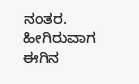ನಂತರ. ಹೀಗಿರುವಾಗ ಈಗಿನ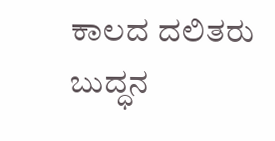ಕಾಲದ ದಲಿತರು ಬುದ್ಧನ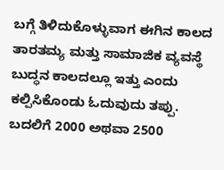ಬಗ್ಗೆ ತಿಳಿದುಕೊಳ್ಳುವಾಗ ಈಗಿನ ಕಾಲದ ತಾರತಮ್ಯ ಮತ್ತು ಸಾಮಾಜಿಕ ವ್ಯವಸ್ಥೆ ಬುದ್ಧನ ಕಾಲದಲ್ಲೂ ಇತ್ತು ಎಂದು ಕಲ್ಪಿಸಿಕೊಂಡು ಓದುವುದು ತಪ್ಪು. ಬದಲಿಗೆ 2000 ಅಥವಾ 2500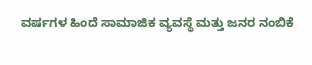ವರ್ಷಗಳ ಹಿಂದೆ ಸಾಮಾಜಿಕ ವ್ಯವಸ್ಥೆ ಮತ್ತು ಜನರ ನಂಬಿಕೆ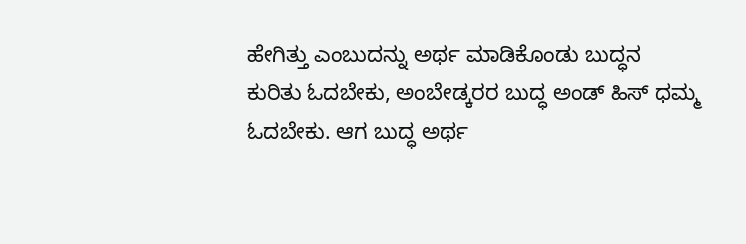ಹೇಗಿತ್ತು ಎಂಬುದನ್ನು ಅರ್ಥ ಮಾಡಿಕೊಂಡು ಬುದ್ಧನ ಕುರಿತು ಓದಬೇಕು, ಅಂಬೇಡ್ಕರರ ಬುದ್ಧ ಅಂಡ್ ಹಿಸ್ ಧಮ್ಮ ಓದಬೇಕು. ಆಗ ಬುದ್ಧ ಅರ್ಥ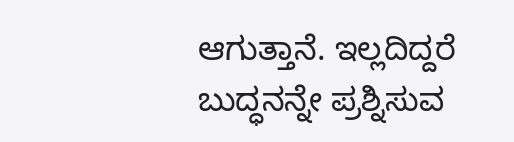ಆಗುತ್ತಾನೆ. ಇಲ್ಲದಿದ್ದರೆ ಬುದ್ಧನನ್ನೇ ಪ್ರಶ್ನಿಸುವ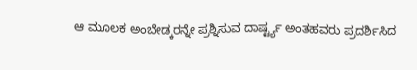ಆ ಮೂಲಕ ಅಂಬೇಡ್ಕರನ್ನೇ ಪ್ರಶ್ನಿಸುವ ದಾರ್ಷ್ಟ್ಯ ಅಂತಹವರು ಪ್ರದರ್ಶಿಸಿದ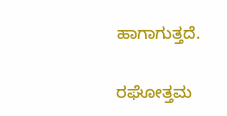ಹಾಗಾಗುತ್ತದೆ.

ರಘೋತ್ತಮ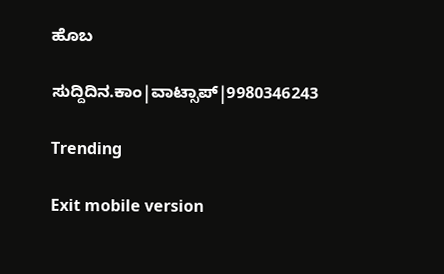ಹೊಬ

ಸುದ್ದಿದಿನ.ಕಾಂ|ವಾಟ್ಸಾಪ್|9980346243

Trending

Exit mobile version